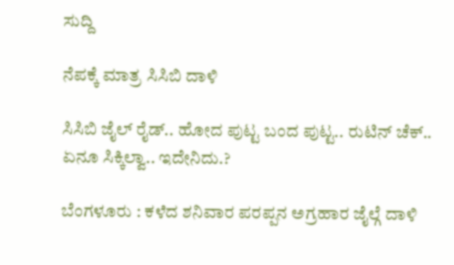ಸುದ್ದಿ

ನೆಪಕ್ಕೆ ಮಾತ್ರ ಸಿಸಿಬಿ ದಾಳಿ

ಸಿಸಿಬಿ ಜೈಲ್ ರೈಡ್.. ಹೋದ ಪುಟ್ಟ ಬಂದ ಪುಟ್ಟ.. ರುಟಿನ್ ಚೆಕ್.. ಏನೂ ಸಿಕ್ಕಿಲ್ವಾ.. ಇದೇನಿದು.?

ಬೆಂಗಳೂರು : ಕಳೆದ ಶನಿವಾರ ಪರಪ್ಪನ ಅಗ್ರಹಾರ ಜೈಲ್ಗೆ ದಾಳಿ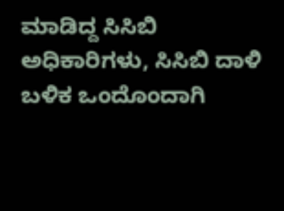ಮಾಡಿದ್ದ ಸಿಸಿಬಿ ಅಧಿಕಾರಿಗಳು, ಸಿಸಿಬಿ ದಾಳಿ ಬಳಿಕ ಒಂದೊಂದಾಗಿ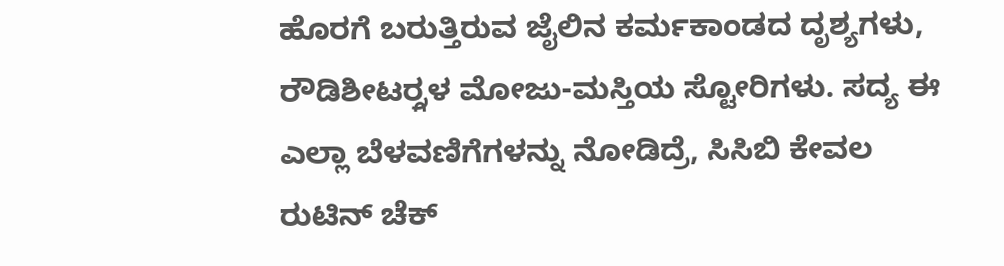ಹೊರಗೆ ಬರುತ್ತಿರುವ ಜೈಲಿನ ಕರ್ಮಕಾಂಡದ ದೃಶ್ಯಗಳು, ರೌಡಿಶೀಟರ್ರ್ಗಳ ಮೋಜು-ಮಸ್ತಿಯ ಸ್ಟೋರಿಗಳು. ಸದ್ಯ ಈ ಎಲ್ಲಾ ಬೆಳವಣಿಗೆಗಳನ್ನು ನೋಡಿದ್ರೆ, ಸಿಸಿಬಿ ಕೇವಲ ರುಟಿನ್ ಚೆಕ್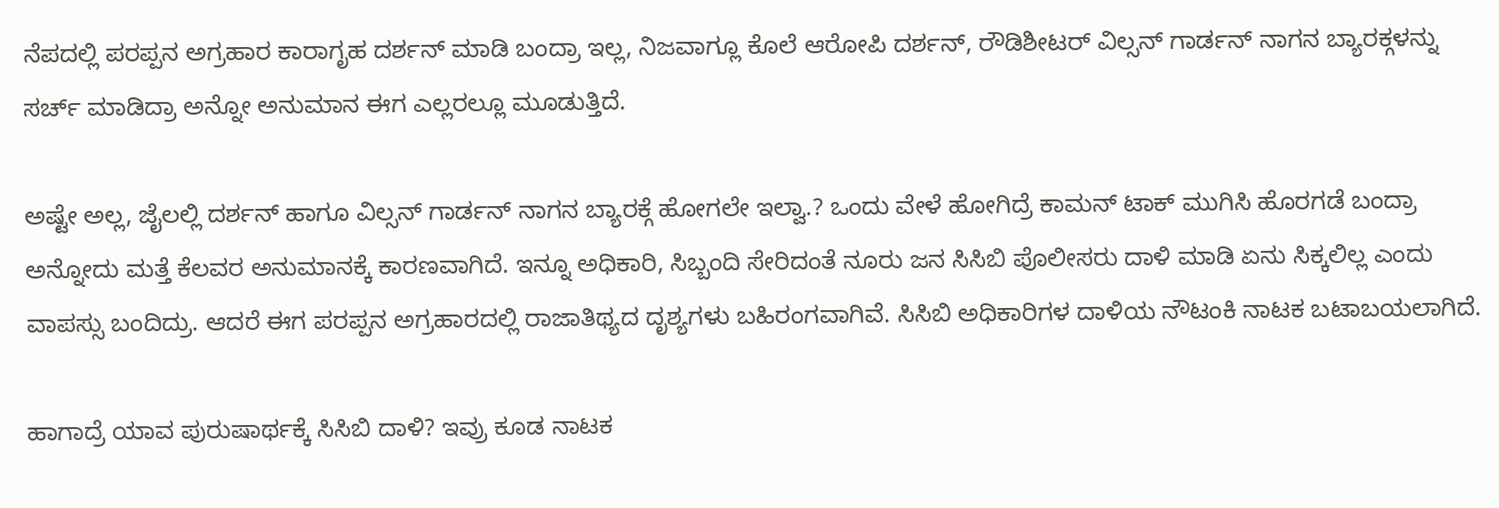ನೆಪದಲ್ಲಿ ಪರಪ್ಪನ ಅಗ್ರಹಾರ ಕಾರಾಗೃಹ ದರ್ಶನ್ ಮಾಡಿ ಬಂದ್ರಾ ಇಲ್ಲ, ನಿಜವಾಗ್ಲೂ ಕೊಲೆ ಆರೋಪಿ ದರ್ಶನ್, ರೌಡಿಶೀಟರ್ ವಿಲ್ಸನ್ ಗಾರ್ಡನ್ ನಾಗನ ಬ್ಯಾರಕ್ಗಳನ್ನು ಸರ್ಚ್ ಮಾಡಿದ್ರಾ ಅನ್ನೋ ಅನುಮಾನ ಈಗ ಎಲ್ಲರಲ್ಲೂ ಮೂಡುತ್ತಿದೆ.

ಅಷ್ಟೇ ಅಲ್ಲ, ಜೈಲಲ್ಲಿ ದರ್ಶನ್ ಹಾಗೂ ವಿಲ್ಸನ್ ಗಾರ್ಡನ್ ನಾಗನ ಬ್ಯಾರಕ್ಗೆ ಹೋಗಲೇ ಇಲ್ವಾ.? ಒಂದು ವೇಳೆ ಹೋಗಿದ್ರೆ ಕಾಮನ್ ಟಾಕ್ ಮುಗಿಸಿ ಹೊರಗಡೆ ಬಂದ್ರಾ ಅನ್ನೋದು ಮತ್ತೆ ಕೆಲವರ ಅನುಮಾನಕ್ಕೆ ಕಾರಣವಾಗಿದೆ. ಇನ್ನೂ ಅಧಿಕಾರಿ, ಸಿಬ್ಬಂದಿ ಸೇರಿದಂತೆ ನೂರು ಜನ ಸಿಸಿಬಿ ಪೊಲೀಸರು ದಾಳಿ ಮಾಡಿ ಏನು ಸಿಕ್ಕಲಿಲ್ಲ ಎಂದು ವಾಪಸ್ಸು ಬಂದಿದ್ರು. ಆದರೆ ಈಗ ಪರಪ್ಪನ ಅಗ್ರಹಾರದಲ್ಲಿ ರಾಜಾತಿಥ್ಯದ ದೃಶ್ಯಗಳು ಬಹಿರಂಗವಾಗಿವೆ. ಸಿಸಿಬಿ ಅಧಿಕಾರಿಗಳ ದಾಳಿಯ ನೌಟಂಕಿ ನಾಟಕ ಬಟಾಬಯಲಾಗಿದೆ.

ಹಾಗಾದ್ರೆ ಯಾವ ಪುರುಷಾರ್ಥಕ್ಕೆ ಸಿಸಿಬಿ ದಾಳಿ? ಇವ್ರು ಕೂಡ ನಾಟಕ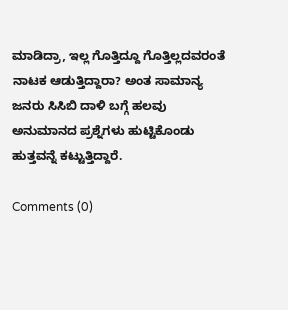ಮಾಡಿದ್ರಾ, ಇಲ್ಲ ಗೊತ್ತಿದ್ದೂ ಗೊತ್ತಿಲ್ಲದವರಂತೆ ನಾಟಕ ಆಡುತ್ತಿದ್ದಾರಾ? ಅಂತ ಸಾಮಾನ್ಯ ಜನರು ಸಿಸಿಬಿ ದಾಳಿ ಬಗ್ಗೆ ಹಲವು ಅನುಮಾನದ ಪ್ರಶ್ನೆಗಳು ಹುಟ್ಟಿಕೊಂಡು ಹುತ್ತವನ್ನೆ ಕಟ್ಟುತ್ತಿದ್ದಾರೆ.

Comments (0)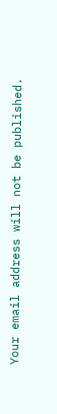Your email address will not be published.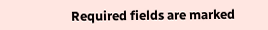Required fields are marked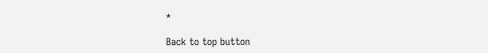*

Back to top button